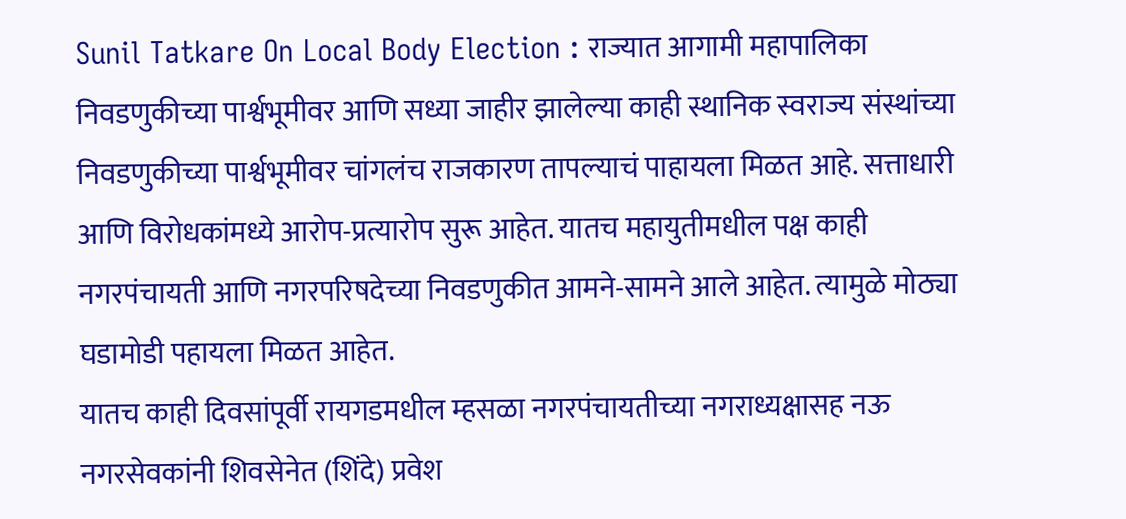Sunil Tatkare On Local Body Election : राज्यात आगामी महापालिका निवडणुकीच्या पार्श्वभूमीवर आणि सध्या जाहीर झालेल्या काही स्थानिक स्वराज्य संस्थांच्या निवडणुकीच्या पार्श्वभूमीवर चांगलंच राजकारण तापल्याचं पाहायला मिळत आहे. सत्ताधारी आणि विरोधकांमध्ये आरोप-प्रत्यारोप सुरू आहेत. यातच महायुतीमधील पक्ष काही नगरपंचायती आणि नगरपरिषदेच्या निवडणुकीत आमने-सामने आले आहेत. त्यामुळे मोठ्या घडामोडी पहायला मिळत आहेत.
यातच काही दिवसांपूर्वी रायगडमधील म्हसळा नगरपंचायतीच्या नगराध्यक्षासह नऊ नगरसेवकांनी शिवसेनेत (शिंदे) प्रवेश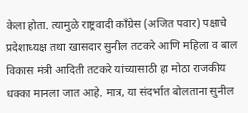केला होता. त्यामुळे राष्ट्रवादी काँग्रेस (अजित पवार) पक्षाचे प्रदेशाध्यक्ष तथा खासदार सुनील तटकरे आणि महिला व बाल विकास मंत्री आदिती तटकरे यांच्यासाठी हा मोठा राजकीय धक्का मानला जात आहे. मात्र, या संदर्भात बोलताना सुनील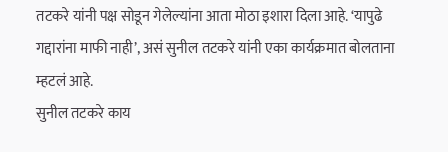तटकरे यांनी पक्ष सोडून गेलेल्यांना आता मोठा इशारा दिला आहे. ‘यापुढे गद्दारांना माफी नाही’, असं सुनील तटकरे यांनी एका कार्यक्रमात बोलताना म्हटलं आहे.
सुनील तटकरे काय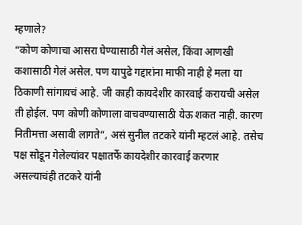म्हणाले?
“कोण कोणाचा आसरा घेण्यासाठी गेलं असेल, किंवा आणखी कशासाठी गेलं असेल. पण यापुढे गद्दारांना माफी नाही हे मला या ठिकाणी सांगायचं आहे. जी काही कायदेशीर कारवाई करायची असेल ती होईल. पण कोणी कोणाला वाचवण्यासाठी येऊ शकत नाही. कारण नितीमत्ता असावी लागते”, असं सुनील तटकरे यांनी म्हटलं आहे. तसेच पक्ष सोडून गेलेल्यांवर पक्षातर्फे कायदेशीर कारवाई करणार असल्याचंही तटकरे यांनी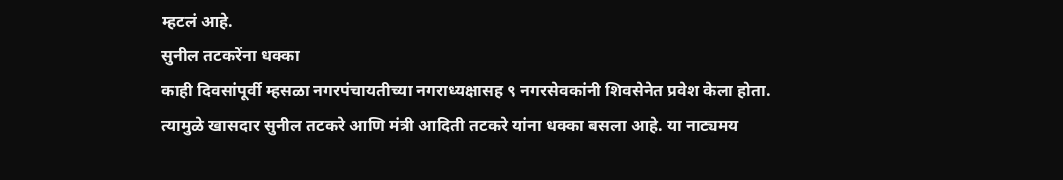म्हटलं आहे.
सुनील तटकरेंना धक्का
काही दिवसांपूर्वी म्हसळा नगरपंचायतीच्या नगराध्यक्षासह ९ नगरसेवकांनी शिवसेनेत प्रवेश केला होता. त्यामुळे खासदार सुनील तटकरे आणि मंत्री आदिती तटकरे यांना धक्का बसला आहे. या नाट्यमय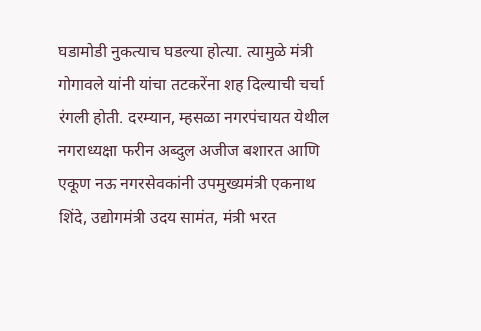घडामोडी नुकत्याच घडल्या होत्या. त्यामुळे मंत्री गोगावले यांनी यांचा तटकरेंना शह दिल्याची चर्चा रंगली होती. दरम्यान, म्हसळा नगरपंचायत येथील नगराध्यक्षा फरीन अब्दुल अजीज बशारत आणि एकूण नऊ नगरसेवकांनी उपमुख्यमंत्री एकनाथ शिंदे, उद्योगमंत्री उदय सामंत, मंत्री भरत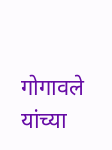गोगावले यांच्या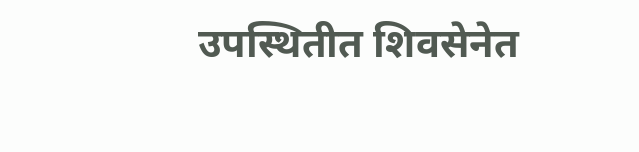उपस्थितीत शिवसेनेत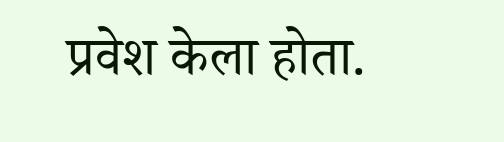प्रवेश केला होता.